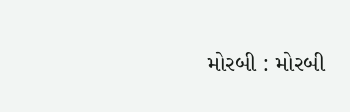મોરબી : મોરબી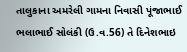તાલુકાના અમરેલી ગામના નિવાસી પૂંજાભાઈ ભલાભાઈ સોલંકી (ઉ.વ.56) તે દિનેશભાઇ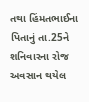તથા હિંમતભાઈના પિતાનું તા.25ને શનિવારના રોજ અવસાન થયેલ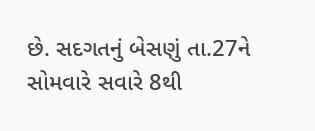છે. સદગતનું બેસણું તા.27ને સોમવારે સવારે 8થી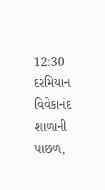12:30 દરમિયાન વિવેકાનંદ શાળાની પાછળ,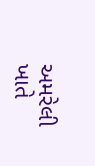અમરેલી ખાતે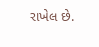રાખેલ છે.